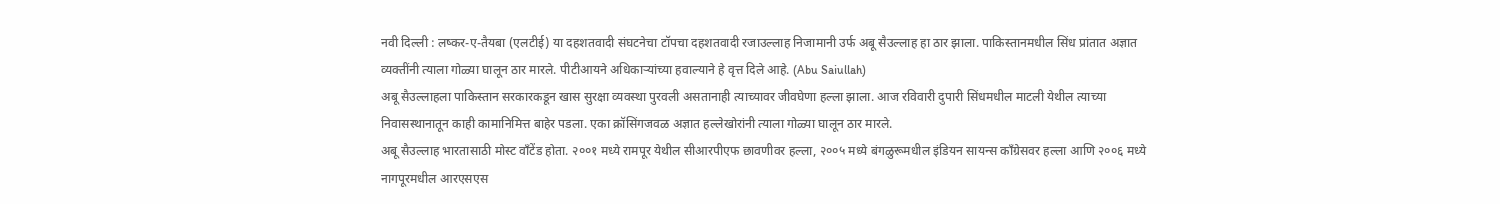नवी दिल्ली : लष्कर-ए-तैयबा (एलटीई) या दहशतवादी संघटनेचा टॉपचा दहशतवादी रजाउल्लाह निजामानी उर्फ अबू सैउल्लाह हा ठार झाला. पाकिस्तानमधील सिंध प्रांतात अज्ञात व्यक्तींनी त्याला गोळ्या घालून ठार मारले. पीटीआयने अधिकाऱ्यांच्या हवाल्याने हे वृत्त दिले आहे. (Abu Saiullah)
अबू सैउल्लाहला पाकिस्तान सरकारकडून खास सुरक्षा व्यवस्था पुरवली असतानाही त्याच्यावर जीवघेणा हल्ला झाला. आज रविवारी दुपारी सिंधमधील माटली येथील त्याच्या निवासस्थानातून काही कामानिमित्त बाहेर पडला. एका क्रॉसिंगजवळ अज्ञात हल्लेखोरांनी त्याला गोळ्या घालून ठार मारले.
अबू सैउल्लाह भारतासाठी मोस्ट वाँटेंड होता. २००१ मध्ये रामपूर येथील सीआरपीएफ छावणीवर हल्ला, २००५ मध्ये बंगळुरूमधील इंडियन सायन्स काँग्रेसवर हल्ला आणि २००६ मध्ये नागपूरमधील आरएसएस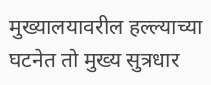मुख्यालयावरील हल्ल्याच्या घटनेत तो मुख्य सुत्रधार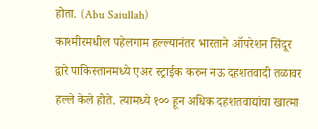होता. (Abu Saiullah)
काश्मीरमधील पहेलगाम हल्ल्यानंतर भारताने ऑपरेशन सिंदूर द्वारे पाकिस्तानमध्ये एअर स्ट्राईक करुन नऊ दहशतवादी तळावर हल्ले केले होते. त्यामध्ये १०० हून अधिक दहशतवाद्यांचा खात्मा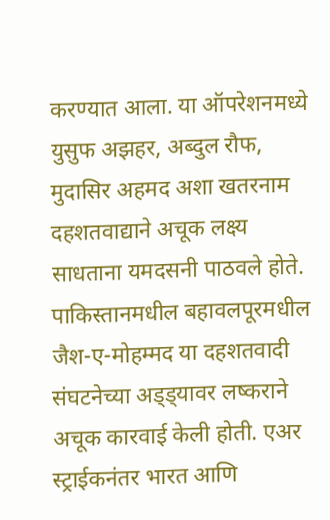करण्यात आला. या ऑपरेशनमध्ये युसुफ अझहर, अब्दुल रौफ, मुदासिर अहमद अशा खतरनाम दहशतवाद्याने अचूक लक्ष्य साधताना यमदसनी पाठवले होते. पाकिस्तानमधील बहावलपूरमधील जैश-ए-मोहम्मद या दहशतवादी संघटनेच्या अड्ड्यावर लष्कराने अचूक कारवाई केली होती. एअर स्ट्राईकनंतर भारत आणि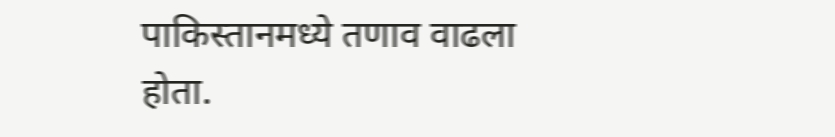पाकिस्तानमध्ये तणाव वाढला होता.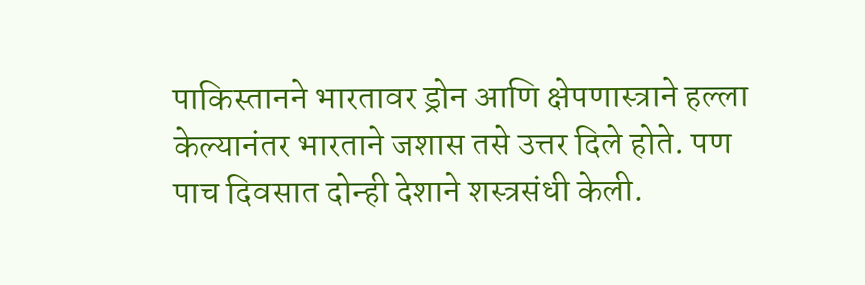पाकिस्तानने भारतावर ड्रोन आणि क्षेपणास्त्राने हल्ला केल्यानंतर भारताने जशास तसे उत्तर दिले होते. पण पाच दिवसात दोन्ही देशाने शस्त्रसंधी केली.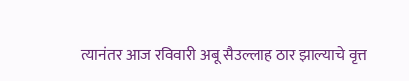त्यानंतर आज रविवारी अबू सैउल्लाह ठार झाल्याचे वृत्त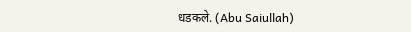धडकले. (Abu Saiullah)